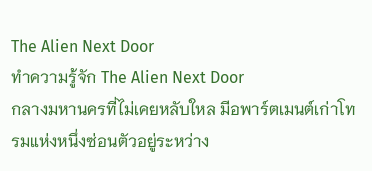The Alien Next Door
ทำความรู้จัก The Alien Next Door
กลางมหานครที่ไม่เคยหลับใหล มีอพาร์ตเมนต์เก่าโทรมแห่งหนึ่งซ่อนตัวอยู่ระหว่าง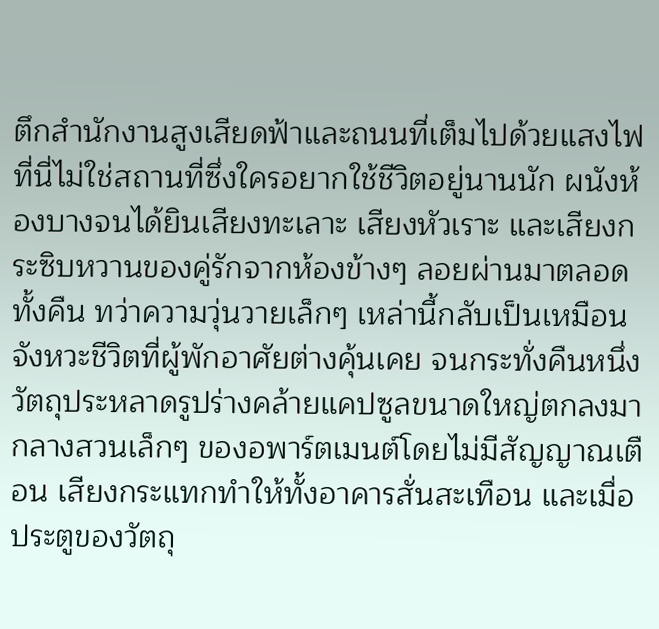ตึกสำนักงานสูงเสียดฟ้าและถนนที่เต็มไปด้วยแสงไฟ ที่นี่ไม่ใช่สถานที่ซึ่งใครอยากใช้ชีวิตอยู่นานนัก ผนังห้องบางจนได้ยินเสียงทะเลาะ เสียงหัวเราะ และเสียงกระซิบหวานของคู่รักจากห้องข้างๆ ลอยผ่านมาตลอดทั้งคืน ทว่าความวุ่นวายเล็กๆ เหล่านี้กลับเป็นเหมือนจังหวะชีวิตที่ผู้พักอาศัยต่างคุ้นเคย จนกระทั่งคืนหนึ่ง วัตถุประหลาดรูปร่างคล้ายแคปซูลขนาดใหญ่ตกลงมากลางสวนเล็กๆ ของอพาร์ตเมนต์โดยไม่มีสัญญาณเตือน เสียงกระแทกทำให้ทั้งอาคารสั่นสะเทือน และเมื่อประตูของวัตถุ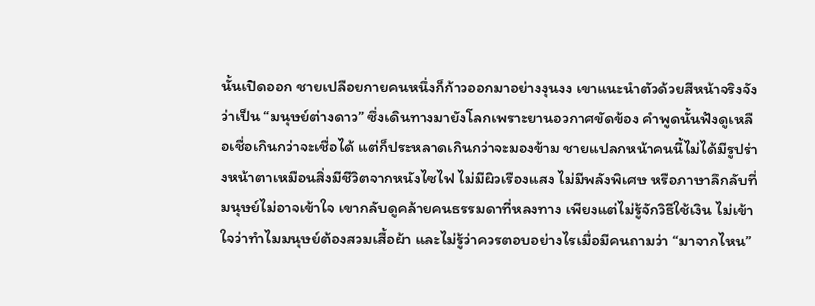นั้นเปิดออก ชายเปลือยกายคนหนึ่งก็ก้าวออกมาอย่างงุนงง เขาแนะนำตัวด้วยสีหน้าจริงจังว่าเป็น “มนุษย์ต่างดาว” ซึ่งเดินทางมายังโลกเพราะยานอวกาศขัดข้อง คำพูดนั้นฟังดูเหลือเชื่อเกินกว่าจะเชื่อได้ แต่ก็ประหลาดเกินกว่าจะมองข้าม ชายแปลกหน้าคนนี้ไม่ได้มีรูปร่างหน้าตาเหมือนสิ่งมีชีวิตจากหนังไซไฟ ไม่มีผิวเรืองแสง ไม่มีพลังพิเศษ หรือภาษาลึกลับที่มนุษย์ไม่อาจเข้าใจ เขากลับดูคล้ายคนธรรมดาที่หลงทาง เพียงแต่ไม่รู้จักวิธีใช้เงิน ไม่เข้าใจว่าทำไมมนุษย์ต้องสวมเสื้อผ้า และไม่รู้ว่าควรตอบอย่างไรเมื่อมีคนถามว่า “มาจากไหน”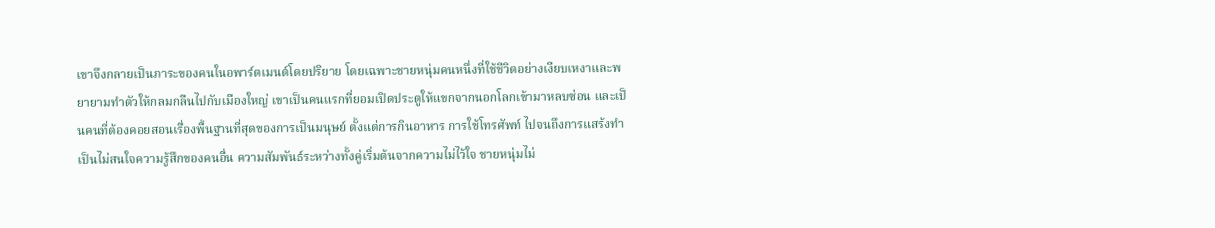เขาจึงกลายเป็นภาระของคนในอพาร์ตเมนต์โดยปริยาย โดยเฉพาะชายหนุ่มคนหนึ่งที่ใช้ชีวิตอย่างเงียบเหงาและพยายามทำตัวให้กลมกลืนไปกับเมืองใหญ่ เขาเป็นคนแรกที่ยอมเปิดประตูให้แขกจากนอกโลกเข้ามาหลบซ่อน และเป็นคนที่ต้องคอยสอนเรื่องพื้นฐานที่สุดของการเป็นมนุษย์ ตั้งแต่การกินอาหาร การใช้โทรศัพท์ ไปจนถึงการแสร้งทำเป็นไม่สนใจความรู้สึกของคนอื่น ความสัมพันธ์ระหว่างทั้งคู่เริ่มต้นจากความไม่ไว้ใจ ชายหนุ่มไม่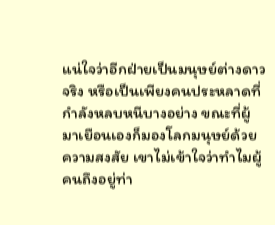แน่ใจว่าอีกฝ่ายเป็นมนุษย์ต่างดาวจริง หรือเป็นเพียงคนประหลาดที่กำลังหลบหนีบางอย่าง ขณะที่ผู้มาเยือนเองก็มองโลกมนุษย์ด้วยความสงสัย เขาไม่เข้าใจว่าทำไมผู้คนถึงอยู่ท่า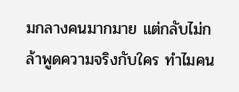มกลางคนมากมาย แต่กลับไม่กล้าพูดความจริงกับใคร ทำไมคน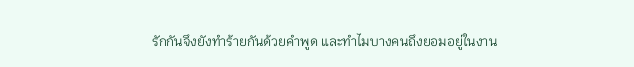รักกันจึงยังทำร้ายกันด้วยคำพูด และทำไมบางคนถึงยอมอยู่ในงาน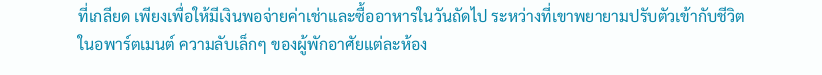ที่เกลียด เพียงเพื่อให้มีเงินพอจ่ายค่าเช่าและซื้ออาหารในวันถัดไป ระหว่างที่เขาพยายามปรับตัวเข้ากับชีวิตในอพาร์ตเมนต์ ความลับเล็กๆ ของผู้พักอาศัยแต่ละห้อง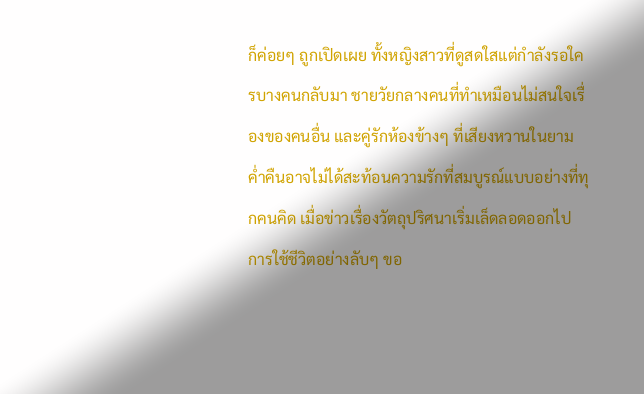ก็ค่อยๆ ถูกเปิดเผย ทั้งหญิงสาวที่ดูสดใสแต่กำลังรอใครบางคนกลับมา ชายวัยกลางคนที่ทำเหมือนไม่สนใจเรื่องของคนอื่น และคู่รักห้องข้างๆ ที่เสียงหวานในยามค่ำคืนอาจไม่ได้สะท้อนความรักที่สมบูรณ์แบบอย่างที่ทุกคนคิด เมื่อข่าวเรื่องวัตถุปริศนาเริ่มเล็ดลอดออกไป การใช้ชีวิตอย่างลับๆ ขอ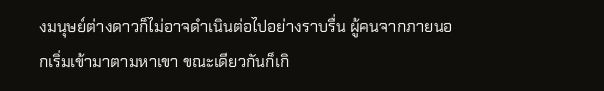งมนุษย์ต่างดาวก็ไม่อาจดำเนินต่อไปอย่างราบรื่น ผู้คนจากภายนอกเริ่มเข้ามาตามหาเขา ขณะเดียวกันก็เกิ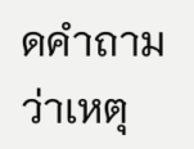ดคำถามว่าเหตุ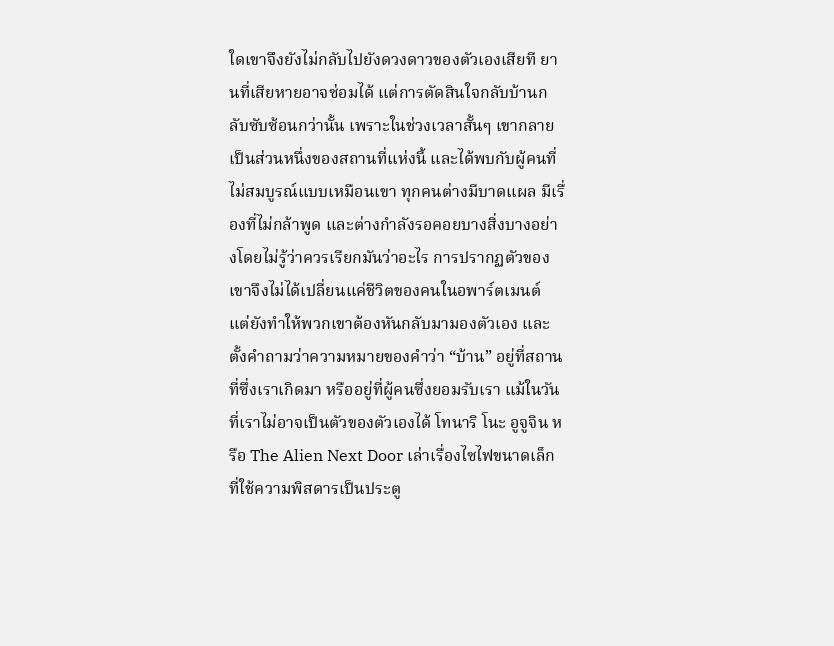ใดเขาจึงยังไม่กลับไปยังดวงดาวของตัวเองเสียที ยานที่เสียหายอาจซ่อมได้ แต่การตัดสินใจกลับบ้านกลับซับซ้อนกว่านั้น เพราะในช่วงเวลาสั้นๆ เขากลายเป็นส่วนหนึ่งของสถานที่แห่งนี้ และได้พบกับผู้คนที่ไม่สมบูรณ์แบบเหมือนเขา ทุกคนต่างมีบาดแผล มีเรื่องที่ไม่กล้าพูด และต่างกำลังรอคอยบางสิ่งบางอย่างโดยไม่รู้ว่าควรเรียกมันว่าอะไร การปรากฏตัวของเขาจึงไม่ได้เปลี่ยนแค่ชีวิตของคนในอพาร์ตเมนต์ แต่ยังทำให้พวกเขาต้องหันกลับมามองตัวเอง และตั้งคำถามว่าความหมายของคำว่า “บ้าน” อยู่ที่สถานที่ซึ่งเราเกิดมา หรืออยู่ที่ผู้คนซึ่งยอมรับเรา แม้ในวันที่เราไม่อาจเป็นตัวของตัวเองได้ โทนาริ โนะ อูจูจิน หรือ The Alien Next Door เล่าเรื่องไซไฟขนาดเล็กที่ใช้ความพิสดารเป็นประตู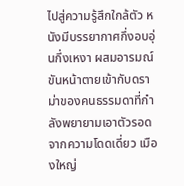ไปสู่ความรู้สึกใกล้ตัว หนังมีบรรยากาศกึ่งอบอุ่นกึ่งเหงา ผสมอารมณ์ขันหน้าตายเข้ากับดราม่าของคนธรรมดาที่กำลังพยายามเอาตัวรอดจากความโดดเดี่ยว เมืองใหญ่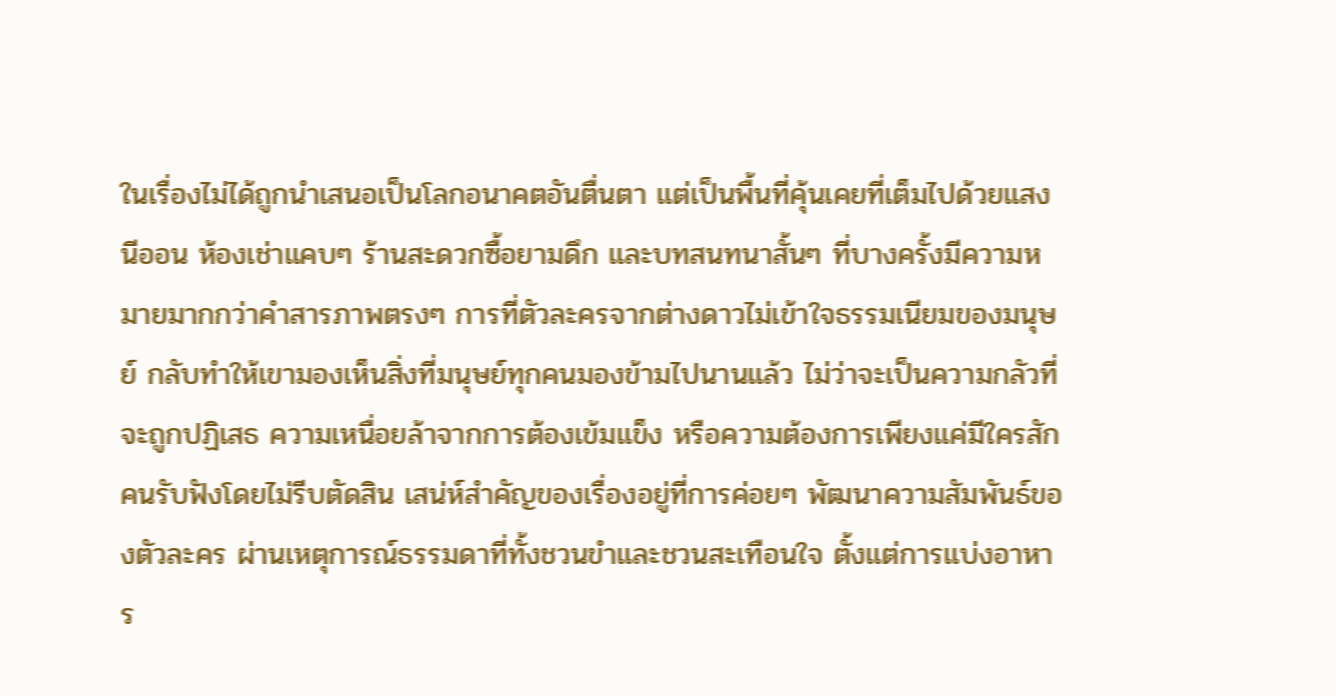ในเรื่องไม่ได้ถูกนำเสนอเป็นโลกอนาคตอันตื่นตา แต่เป็นพื้นที่คุ้นเคยที่เต็มไปด้วยแสงนีออน ห้องเช่าแคบๆ ร้านสะดวกซื้อยามดึก และบทสนทนาสั้นๆ ที่บางครั้งมีความหมายมากกว่าคำสารภาพตรงๆ การที่ตัวละครจากต่างดาวไม่เข้าใจธรรมเนียมของมนุษย์ กลับทำให้เขามองเห็นสิ่งที่มนุษย์ทุกคนมองข้ามไปนานแล้ว ไม่ว่าจะเป็นความกลัวที่จะถูกปฏิเสธ ความเหนื่อยล้าจากการต้องเข้มแข็ง หรือความต้องการเพียงแค่มีใครสักคนรับฟังโดยไม่รีบตัดสิน เสน่ห์สำคัญของเรื่องอยู่ที่การค่อยๆ พัฒนาความสัมพันธ์ของตัวละคร ผ่านเหตุการณ์ธรรมดาที่ทั้งชวนขำและชวนสะเทือนใจ ตั้งแต่การแบ่งอาหาร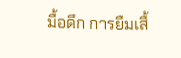มื้อดึก การยืมเสื้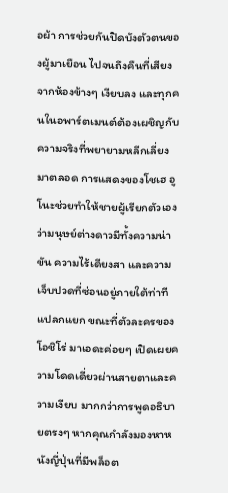อผ้า การช่วยกันปิดบังตัวตนของผู้มาเยือน ไปจนถึงคืนที่เสียงจากห้องข้างๆ เงียบลง และทุกคนในอพาร์ตเมนต์ต้องเผชิญกับความจริงที่พยายามหลีกเลี่ยงมาตลอด การแสดงของโชเฮ อูโนะช่วยทำให้ชายผู้เรียกตัวเองว่ามนุษย์ต่างดาวมีทั้งความน่าขัน ความไร้เดียงสา และความเจ็บปวดที่ซ่อนอยู่ภายใต้ท่าทีแปลกแยก ขณะที่ตัวละครของโอชิโร่ มาเอดะค่อยๆ เปิดเผยความโดดเดี่ยวผ่านสายตาและความเงียบ มากกว่าการพูดอธิบายตรงๆ หากคุณกำลังมองหาหนังญี่ปุ่นที่มีพล็อต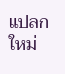แปลกใหม่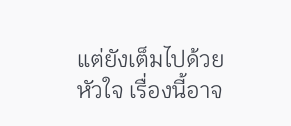แต่ยังเต็มไปด้วยหัวใจ เรื่องนี้อาจ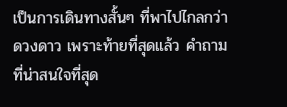เป็นการเดินทางสั้นๆ ที่พาไปไกลกว่าดวงดาว เพราะท้ายที่สุดแล้ว คำถามที่น่าสนใจที่สุด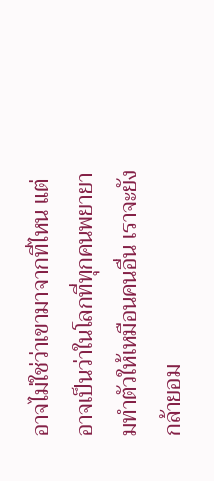อาจไม่ใช่ว่าเขามาจากที่ไหน แต่อาจเป็นว่าในโลกที่ทุกคนพยายามทำตัวให้เหมือนคนอื่น เราจะยังกล้ายอม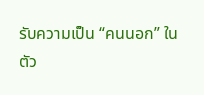รับความเป็น “คนนอก” ในตัว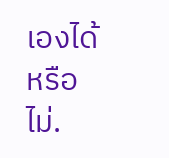เองได้หรือไม่.